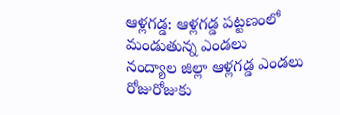ఆళ్లగడ్డ: ఆళ్లగడ్డ పట్టణంలో మండుతున్న ఎండలు
నంద్యాల జిల్లా ఆళ్లగడ్డ ఎండలు రోజురోజుకు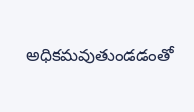అధికమవుతుండడంతో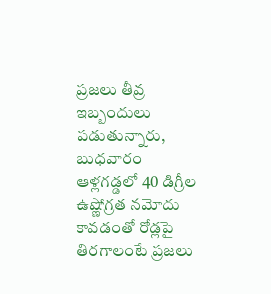ప్రజలు తీవ్ర ఇబ్బందులు పడుతున్నారు, బుధవారం ఆళ్లగడ్డలో 40 డిగ్రీల ఉష్ణోగ్రత నమోదు కావడంతో రోడ్లపై తిరగాలంటే ప్రజలు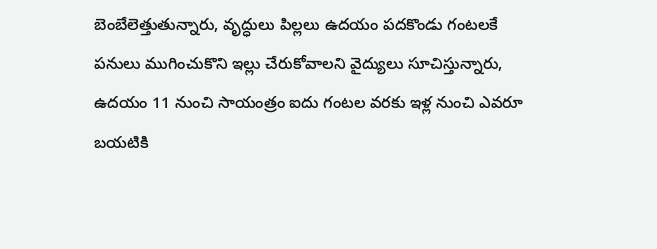బెంబేలెత్తుతున్నారు, వృద్ధులు పిల్లలు ఉదయం పదకొండు గంటలకే పనులు ముగించుకొని ఇల్లు చేరుకోవాలని వైద్యులు సూచిస్తున్నారు, ఉదయం 11 నుంచి సాయంత్రం ఐదు గంటల వరకు ఇళ్ల నుంచి ఎవరూ బయటికి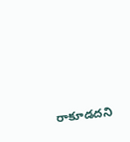రాకూడదని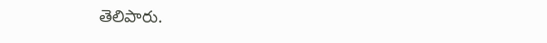తెలిపారు.